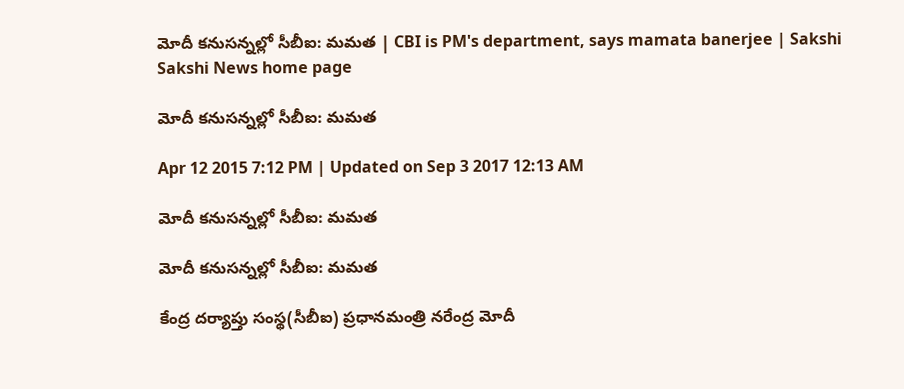మోదీ కనుసన్నల్లో సీబీఐ: మమత | CBI is PM's department, says mamata banerjee | Sakshi
Sakshi News home page

మోదీ కనుసన్నల్లో సీబీఐ: మమత

Apr 12 2015 7:12 PM | Updated on Sep 3 2017 12:13 AM

మోదీ కనుసన్నల్లో సీబీఐ: మమత

మోదీ కనుసన్నల్లో సీబీఐ: మమత

కేంద్ర దర్యాప్తు సంస్థ(సీబీఐ) ప్రధానమంత్రి నరేంద్ర మోదీ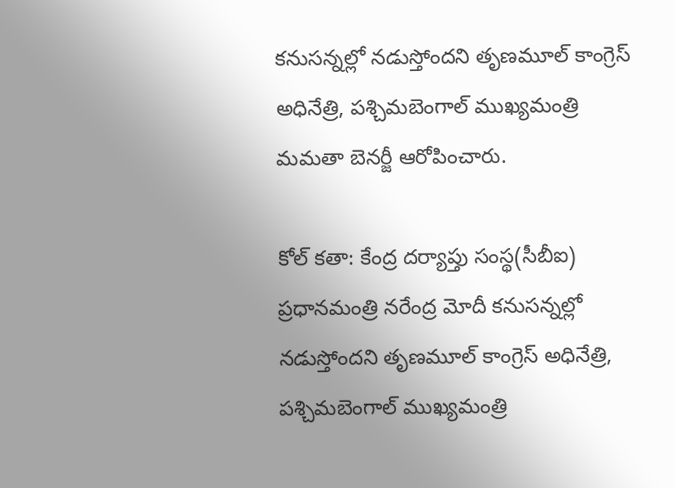కనుసన్నల్లో నడుస్తోందని తృణమూల్ కాంగ్రెస్ అధినేత్రి, పశ్చిమబెంగాల్ ముఖ్యమంత్రి మమతా బెనర్జీ ఆరోపించారు.

కోల్ కతా: కేంద్ర దర్యాప్తు సంస్థ(సీబీఐ) ప్రధానమంత్రి నరేంద్ర మోదీ కనుసన్నల్లో నడుస్తోందని తృణమూల్ కాంగ్రెస్ అధినేత్రి, పశ్చిమబెంగాల్ ముఖ్యమంత్రి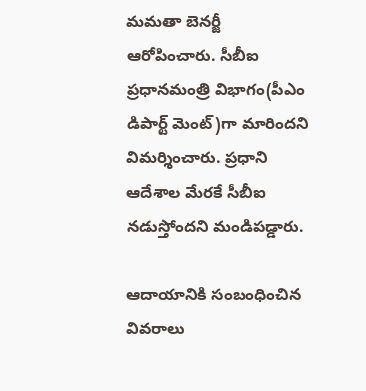మమతా బెనర్జీ ఆరోపించారు. సీబీఐ ప్రధానమంత్రి విభాగం(పీఎం డిపార్ట్ మెంట్)గా మారిందని విమర్శించారు. ప్రధాని ఆదేశాల మేరకే సీబీఐ నడుస్తోందని మండిపడ్డారు.

ఆదాయానికి సంబంధించిన వివరాలు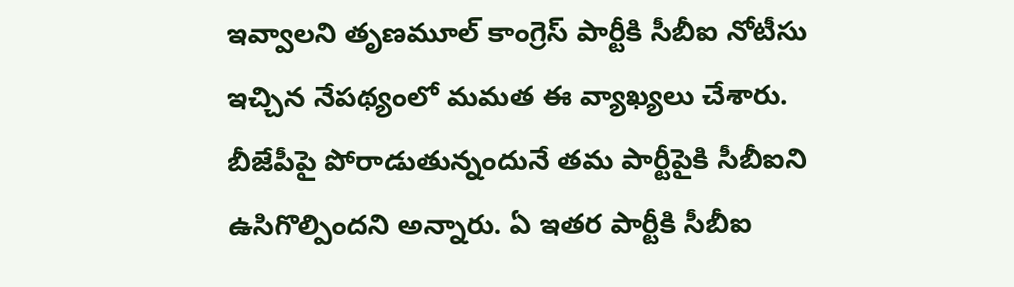ఇవ్వాలని తృణమూల్ కాంగ్రెస్ పార్టీకి సీబీఐ నోటీసు ఇచ్చిన నేపథ్యంలో మమత ఈ వ్యాఖ్యలు చేశారు. బీజేపీపై పోరాడుతున్నందునే తమ పార్టీపైకి సీబీఐని ఉసిగొల్పిందని అన్నారు. ఏ ఇతర పార్టీకి సీబీఐ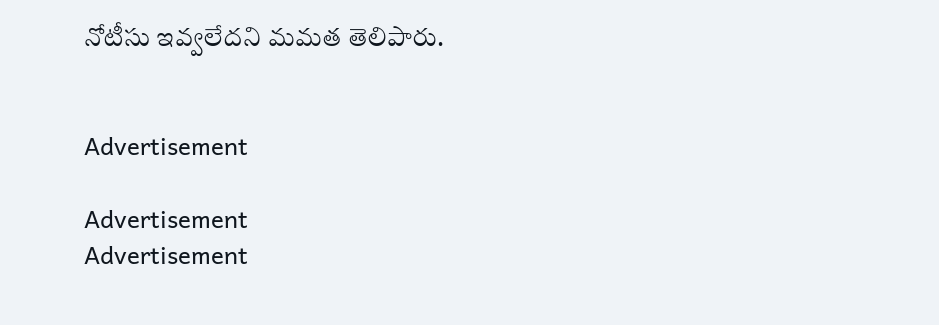నోటీసు ఇవ్వలేదని మమత తెలిపారు.


Advertisement

Advertisement
Advertisement